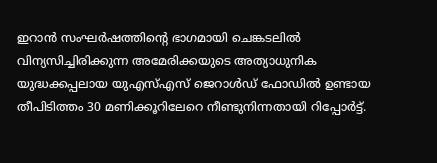ഇറാൻ സംഘർഷത്തിന്റെ ഭാഗമായി ചെങ്കടലിൽ വിന്യസിച്ചിരിക്കുന്ന അമേരിക്കയുടെ അത്യാധുനിക യുദ്ധക്കപ്പലായ യുഎസ്എസ് ജെറാൾഡ് ഫോഡിൽ ഉണ്ടായ തീപിടിത്തം 30 മണിക്കൂറിലേറെ നീണ്ടുനിന്നതായി റിപ്പോർട്ട്.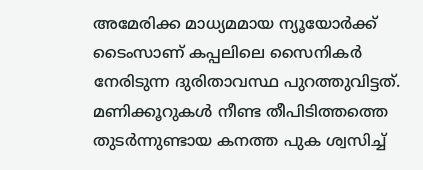അമേരിക്ക മാധ്യമമായ ന്യൂയോർക്ക് ടൈംസാണ് കപ്പലിലെ സൈനികർ നേരിടുന്ന ദുരിതാവസ്ഥ പുറത്തുവിട്ടത്. മണിക്കൂറുകൾ നീണ്ട തീപിടിത്തത്തെ തുടർന്നുണ്ടായ കനത്ത പുക ശ്വസിച്ച്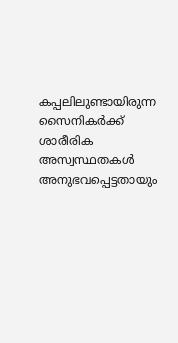കപ്പലിലുണ്ടായിരുന്ന സൈനികർക്ക് ശാരീരിക അസ്വസ്ഥതകൾ അനുഭവപ്പെട്ടതായും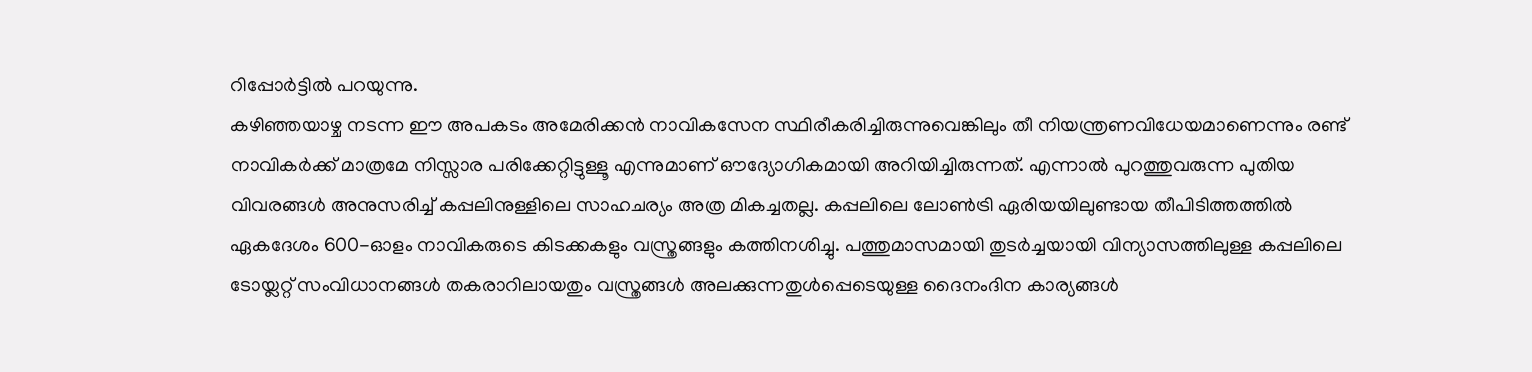റിപ്പോർട്ടിൽ പറയുന്നു.
കഴിഞ്ഞയാഴ്ച നടന്ന ഈ അപകടം അമേരിക്കൻ നാവികസേന സ്ഥിരീകരിച്ചിരുന്നുവെങ്കിലും തീ നിയന്ത്രണവിധേയമാണെന്നും രണ്ട് നാവികർക്ക് മാത്രമേ നിസ്സാര പരിക്കേറ്റിട്ടുള്ളൂ എന്നുമാണ് ഔദ്യോഗികമായി അറിയിച്ചിരുന്നത്. എന്നാൽ പുറത്തുവരുന്ന പുതിയ വിവരങ്ങൾ അനുസരിച്ച് കപ്പലിനുള്ളിലെ സാഹചര്യം അത്ര മികച്ചതല്ല. കപ്പലിലെ ലോൺട്രി ഏരിയയിലുണ്ടായ തീപിടിത്തത്തിൽ ഏകദേശം 600-ഓളം നാവികരുടെ കിടക്കകളും വസ്ത്രങ്ങളും കത്തിനശിച്ചു. പത്തുമാസമായി തുടർച്ചയായി വിന്യാസത്തിലുള്ള കപ്പലിലെ ടോയ്ലറ്റ് സംവിധാനങ്ങൾ തകരാറിലായതും വസ്ത്രങ്ങൾ അലക്കുന്നതുൾപ്പെടെയുള്ള ദൈനംദിന കാര്യങ്ങൾ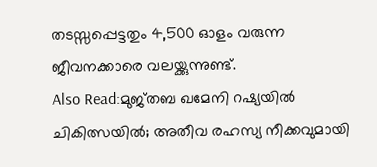തടസ്സപ്പെട്ടതും 4,500 ഓളം വരുന്ന ജീവനക്കാരെ വലയ്ക്കുന്നുണ്ട്.
Also Read:മുജ്തബ ഖമേനി റഷ്യയിൽ ചികിത്സയിൽ; അതീവ രഹസ്യ നീക്കവുമായി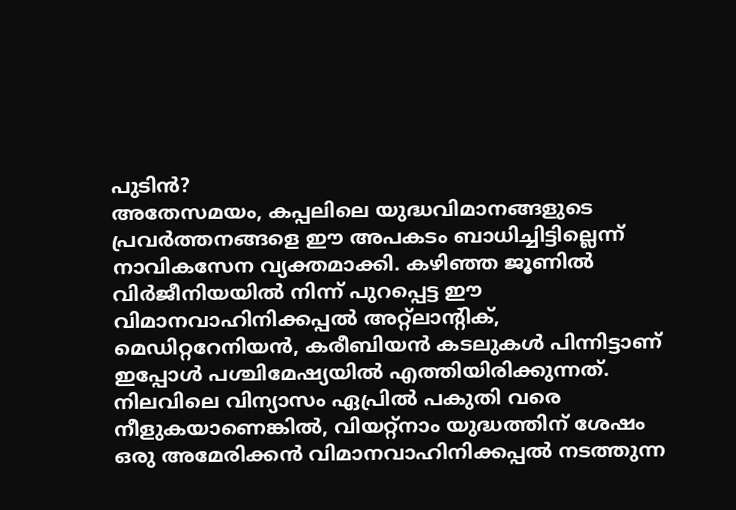പുടിൻ?
അതേസമയം, കപ്പലിലെ യുദ്ധവിമാനങ്ങളുടെ പ്രവർത്തനങ്ങളെ ഈ അപകടം ബാധിച്ചിട്ടില്ലെന്ന് നാവികസേന വ്യക്തമാക്കി. കഴിഞ്ഞ ജൂണിൽ വിർജീനിയയിൽ നിന്ന് പുറപ്പെട്ട ഈ വിമാനവാഹിനിക്കപ്പൽ അറ്റ്ലാന്റിക്, മെഡിറ്ററേനിയൻ, കരീബിയൻ കടലുകൾ പിന്നിട്ടാണ് ഇപ്പോൾ പശ്ചിമേഷ്യയിൽ എത്തിയിരിക്കുന്നത്. നിലവിലെ വിന്യാസം ഏപ്രിൽ പകുതി വരെ നീളുകയാണെങ്കിൽ, വിയറ്റ്നാം യുദ്ധത്തിന് ശേഷം ഒരു അമേരിക്കൻ വിമാനവാഹിനിക്കപ്പൽ നടത്തുന്ന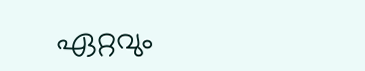ഏറ്റവും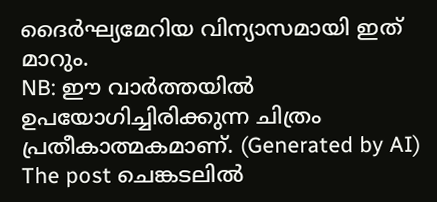ദൈർഘ്യമേറിയ വിന്യാസമായി ഇത് മാറും.
NB: ഈ വാർത്തയിൽ ഉപയോഗിച്ചിരിക്കുന്ന ചിത്രം പ്രതീകാത്മകമാണ്. (Generated by AI)
The post ചെങ്കടലിൽ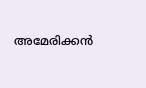അമേരിക്കൻ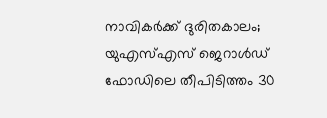നാവികർക്ക് ദുരിതകാലം; യുഎസ്എസ് ജെറാൾഡ് ഫോഡിലെ തീപിടിത്തം 30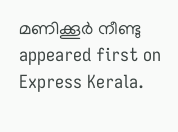മണിക്കൂർ നീണ്ടു appeared first on Express Kerala.